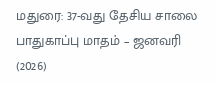மதுரை: 37-வது தேசிய சாலை பாதுகாப்பு மாதம் – ஜனவரி (2026)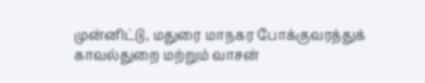முன்னிட்டு, மதுரை மாநகர போக்குவரத்துக் காவல்துறை மற்றும் வாசன்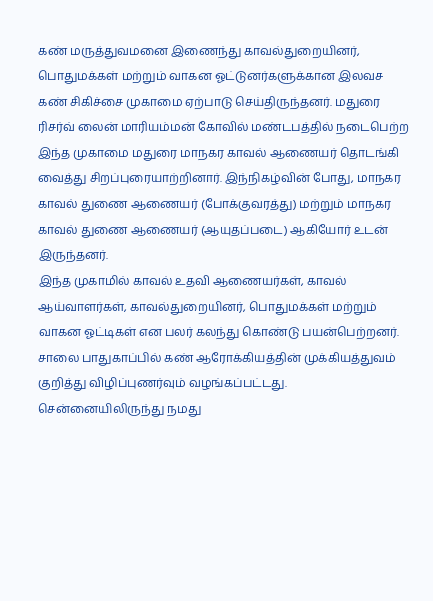கண் மருத்துவமனை இணைந்து காவல்துறையினர், பொதுமக்கள் மற்றும் வாகன ஓட்டுனர்களுக்கான இலவச கண் சிகிச்சை முகாமை ஏற்பாடு செய்திருந்தனர். மதுரை ரிசர்வ் லைன் மாரியம்மன் கோவில் மண்டபத்தில் நடைபெற்ற இந்த முகாமை மதுரை மாநகர காவல் ஆணையர் தொடங்கி வைத்து சிறப்புரையாற்றினார். இந்நிகழ்வின் போது, மாநகர காவல் துணை ஆணையர் (போக்குவரத்து) மற்றும் மாநகர காவல் துணை ஆணையர் (ஆயுதப்படை) ஆகியோர் உடன் இருந்தனர்.
இந்த முகாமில் காவல் உதவி ஆணையர்கள், காவல் ஆய்வாளர்கள், காவல்துறையினர், பொதுமக்கள் மற்றும் வாகன ஓட்டிகள் என பலர் கலந்து கொண்டு பயன்பெற்றனர். சாலை பாதுகாப்பில் கண் ஆரோக்கியத்தின் முக்கியத்துவம் குறித்து விழிப்புணர்வும் வழங்கப்பட்டது.
சென்னையிலிருந்து நமது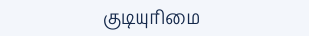குடியுரிமை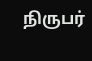நிருபர்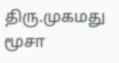திரு.முகமது மூசா